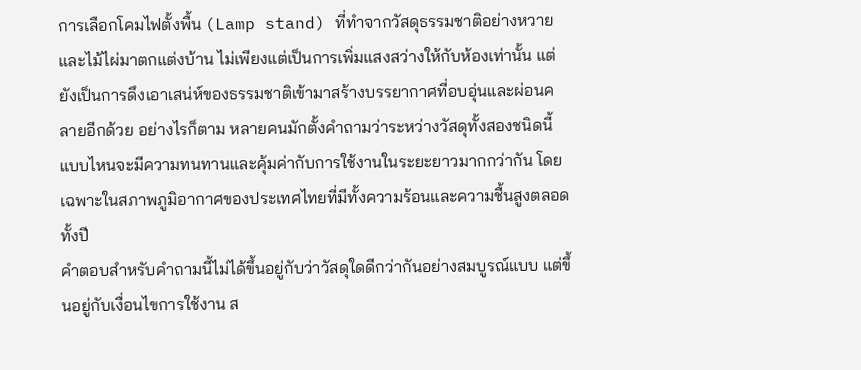การเลือกโคมไฟตั้งพื้น (Lamp stand) ที่ทำจากวัสดุธรรมชาติอย่างหวายและไม้ไผ่มาตกแต่งบ้าน ไม่เพียงแต่เป็นการเพิ่มแสงสว่างให้กับห้องเท่านั้น แต่ยังเป็นการดึงเอาเสน่ห์ของธรรมชาติเข้ามาสร้างบรรยากาศที่อบอุ่นและผ่อนคลายอีกด้วย อย่างไรก็ตาม หลายคนมักตั้งคำถามว่าระหว่างวัสดุทั้งสองชนิดนี้ แบบไหนจะมีความทนทานและคุ้มค่ากับการใช้งานในระยะยาวมากกว่ากัน โดยเฉพาะในสภาพภูมิอากาศของประเทศไทยที่มีทั้งความร้อนและความชื้นสูงตลอดทั้งปี
คำตอบสำหรับคำถามนี้ไม่ได้ขึ้นอยู่กับว่าวัสดุใดดีกว่ากันอย่างสมบูรณ์แบบ แต่ขึ้นอยู่กับเงื่อนไขการใช้งาน ส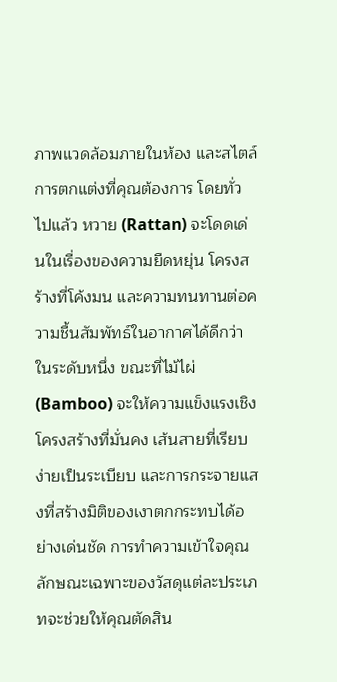ภาพแวดล้อมภายในห้อง และสไตล์การตกแต่งที่คุณต้องการ โดยทั่วไปแล้ว หวาย (Rattan) จะโดดเด่นในเรื่องของความยืดหยุ่น โครงสร้างที่โค้งมน และความทนทานต่อความชื้นสัมพัทธ์ในอากาศได้ดีกว่าในระดับหนึ่ง ขณะที่ไม้ไผ่ (Bamboo) จะให้ความแข็งแรงเชิงโครงสร้างที่มั่นคง เส้นสายที่เรียบง่ายเป็นระเบียบ และการกระจายแสงที่สร้างมิติของเงาตกกระทบได้อย่างเด่นชัด การทำความเข้าใจคุณลักษณะเฉพาะของวัสดุแต่ละประเภทจะช่วยให้คุณตัดสิน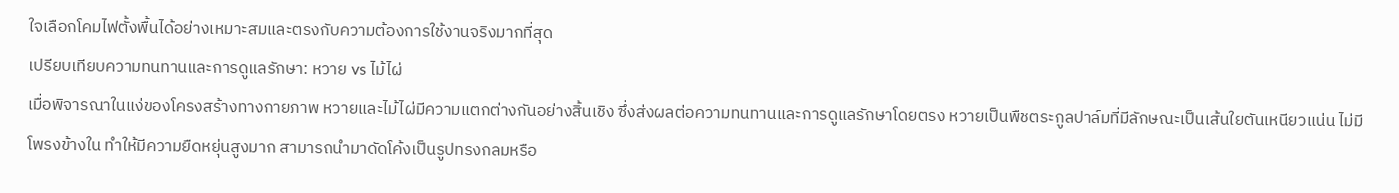ใจเลือกโคมไฟตั้งพื้นได้อย่างเหมาะสมและตรงกับความต้องการใช้งานจริงมากที่สุด
เปรียบเทียบความทนทานและการดูแลรักษา: หวาย vs ไม้ไผ่
เมื่อพิจารณาในแง่ของโครงสร้างทางกายภาพ หวายและไม้ไผ่มีความแตกต่างกันอย่างสิ้นเชิง ซึ่งส่งผลต่อความทนทานและการดูแลรักษาโดยตรง หวายเป็นพืชตระกูลปาล์มที่มีลักษณะเป็นเส้นใยตันเหนียวแน่น ไม่มีโพรงข้างใน ทำให้มีความยืดหยุ่นสูงมาก สามารถนำมาดัดโค้งเป็นรูปทรงกลมหรือ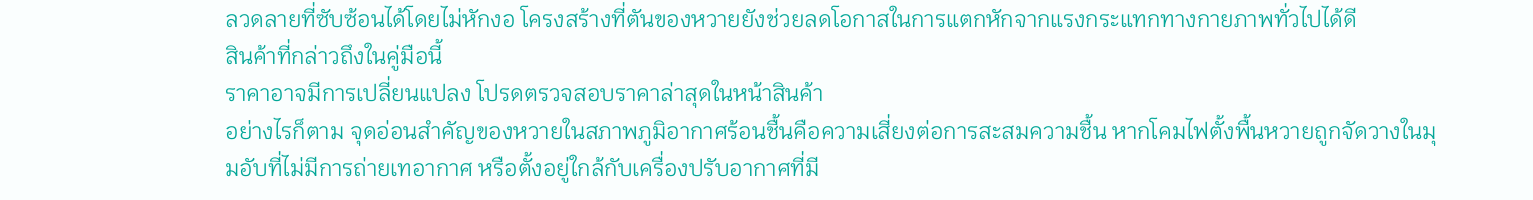ลวดลายที่ซับซ้อนได้โดยไม่หักงอ โครงสร้างที่ตันของหวายยังช่วยลดโอกาสในการแตกหักจากแรงกระแทกทางกายภาพทั่วไปได้ดี
สินค้าที่กล่าวถึงในคู่มือนี้
ราคาอาจมีการเปลี่ยนแปลง โปรดตรวจสอบราคาล่าสุดในหน้าสินค้า
อย่างไรก็ตาม จุดอ่อนสำคัญของหวายในสภาพภูมิอากาศร้อนชื้นคือความเสี่ยงต่อการสะสมความชื้น หากโคมไฟตั้งพื้นหวายถูกจัดวางในมุมอับที่ไม่มีการถ่ายเทอากาศ หรือตั้งอยู่ใกล้กับเครื่องปรับอากาศที่มี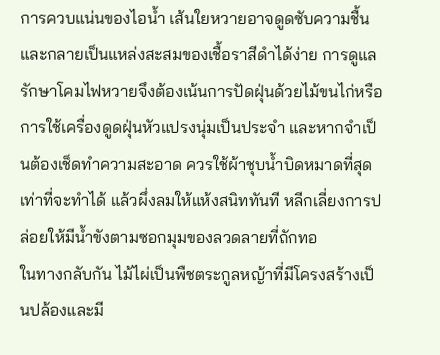การควบแน่นของไอน้ำ เส้นใยหวายอาจดูดซับความชื้นและกลายเป็นแหล่งสะสมของเชื้อราสีดำได้ง่าย การดูแลรักษาโคมไฟหวายจึงต้องเน้นการปัดฝุ่นด้วยไม้ขนไก่หรือการใช้เครื่องดูดฝุ่นหัวแปรงนุ่มเป็นประจำ และหากจำเป็นต้องเช็ดทำความสะอาด ควรใช้ผ้าชุบน้ำบิดหมาดที่สุดเท่าที่จะทำได้ แล้วผึ่งลมให้แห้งสนิททันที หลีกเลี่ยงการปล่อยให้มีน้ำขังตามซอกมุมของลวดลายที่ถักทอ
ในทางกลับกัน ไม้ไผ่เป็นพืชตระกูลหญ้าที่มีโครงสร้างเป็นปล้องและมี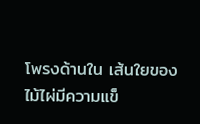โพรงด้านใน เส้นใยของไม้ไผ่มีความแข็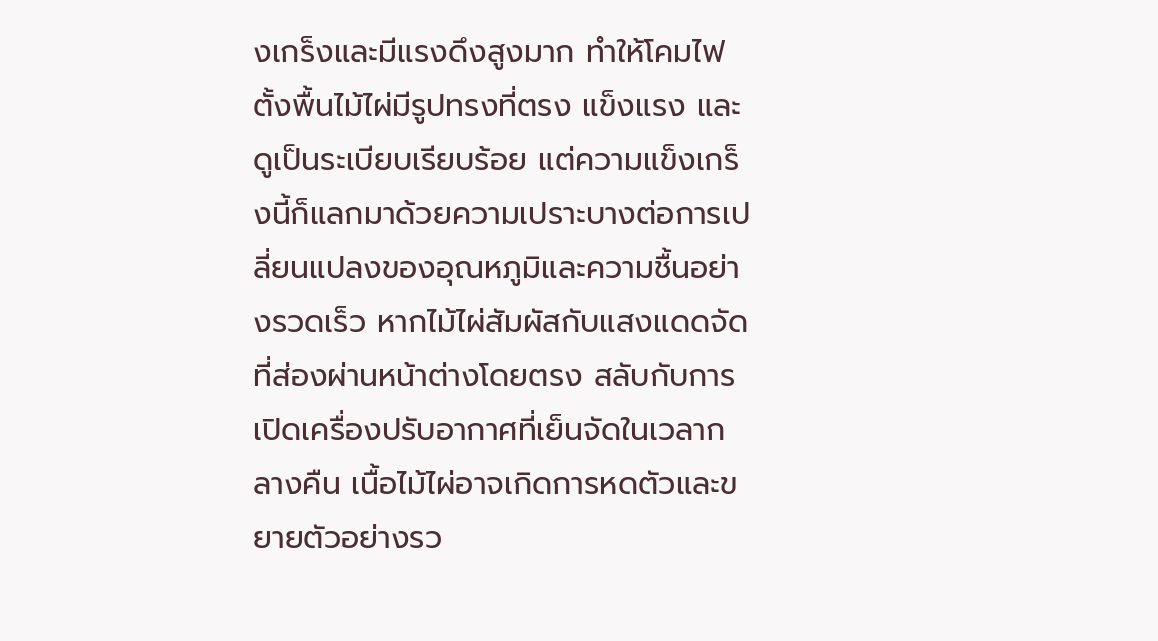งเกร็งและมีแรงดึงสูงมาก ทำให้โคมไฟตั้งพื้นไม้ไผ่มีรูปทรงที่ตรง แข็งแรง และดูเป็นระเบียบเรียบร้อย แต่ความแข็งเกร็งนี้ก็แลกมาด้วยความเปราะบางต่อการเปลี่ยนแปลงของอุณหภูมิและความชื้นอย่างรวดเร็ว หากไม้ไผ่สัมผัสกับแสงแดดจัดที่ส่องผ่านหน้าต่างโดยตรง สลับกับการเปิดเครื่องปรับอากาศที่เย็นจัดในเวลากลางคืน เนื้อไม้ไผ่อาจเกิดการหดตัวและขยายตัวอย่างรว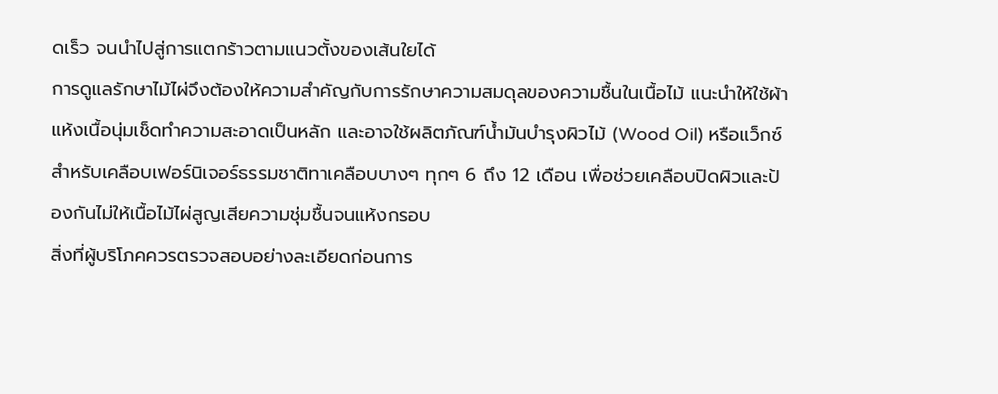ดเร็ว จนนำไปสู่การแตกร้าวตามแนวตั้งของเส้นใยได้
การดูแลรักษาไม้ไผ่จึงต้องให้ความสำคัญกับการรักษาความสมดุลของความชื้นในเนื้อไม้ แนะนำให้ใช้ผ้าแห้งเนื้อนุ่มเช็ดทำความสะอาดเป็นหลัก และอาจใช้ผลิตภัณฑ์น้ำมันบำรุงผิวไม้ (Wood Oil) หรือแว็กซ์สำหรับเคลือบเฟอร์นิเจอร์ธรรมชาติทาเคลือบบางๆ ทุกๆ 6 ถึง 12 เดือน เพื่อช่วยเคลือบปิดผิวและป้องกันไม่ให้เนื้อไม้ไผ่สูญเสียความชุ่มชื้นจนแห้งกรอบ
สิ่งที่ผู้บริโภคควรตรวจสอบอย่างละเอียดก่อนการ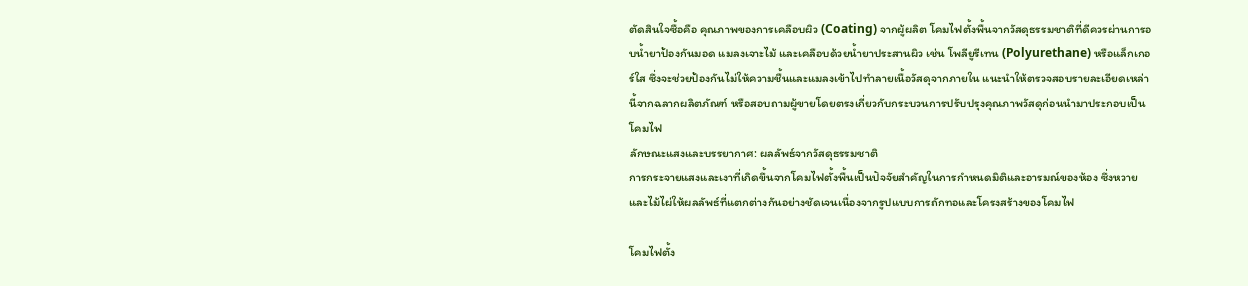ตัดสินใจซื้อคือ คุณภาพของการเคลือบผิว (Coating) จากผู้ผลิต โคมไฟตั้งพื้นจากวัสดุธรรมชาติที่ดีควรผ่านการอบน้ำยาป้องกันมอด แมลงเจาะไม้ และเคลือบด้วยน้ำยาประสานผิว เช่น โพลียูรีเทน (Polyurethane) หรือแล็กเกอร์ใส ซึ่งจะช่วยป้องกันไม่ให้ความชื้นและแมลงเข้าไปทำลายเนื้อวัสดุจากภายใน แนะนำให้ตรวจสอบรายละเอียดเหล่านี้จากฉลากผลิตภัณฑ์ หรือสอบถามผู้ขายโดยตรงเกี่ยวกับกระบวนการปรับปรุงคุณภาพวัสดุก่อนนำมาประกอบเป็นโคมไฟ
ลักษณะแสงและบรรยากาศ: ผลลัพธ์จากวัสดุธรรมชาติ
การกระจายแสงและเงาที่เกิดขึ้นจากโคมไฟตั้งพื้นเป็นปัจจัยสำคัญในการกำหนดมิติและอารมณ์ของห้อง ซึ่งหวายและไม้ไผ่ให้ผลลัพธ์ที่แตกต่างกันอย่างชัดเจนเนื่องจากรูปแบบการถักทอและโครงสร้างของโคมไฟ

โคมไฟตั้ง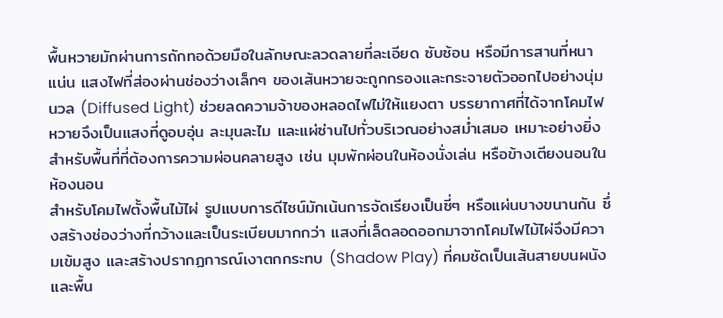พื้นหวายมักผ่านการถักทอด้วยมือในลักษณะลวดลายที่ละเอียด ซับซ้อน หรือมีการสานที่หนาแน่น แสงไฟที่ส่องผ่านช่องว่างเล็กๆ ของเส้นหวายจะถูกกรองและกระจายตัวออกไปอย่างนุ่มนวล (Diffused Light) ช่วยลดความจ้าของหลอดไฟไม่ให้แยงตา บรรยากาศที่ได้จากโคมไฟหวายจึงเป็นแสงที่ดูอบอุ่น ละมุนละไม และแผ่ซ่านไปทั่วบริเวณอย่างสม่ำเสมอ เหมาะอย่างยิ่งสำหรับพื้นที่ที่ต้องการความผ่อนคลายสูง เช่น มุมพักผ่อนในห้องนั่งเล่น หรือข้างเตียงนอนในห้องนอน
สำหรับโคมไฟตั้งพื้นไม้ไผ่ รูปแบบการดีไซน์มักเน้นการจัดเรียงเป็นซี่ๆ หรือแผ่นบางขนานกัน ซึ่งสร้างช่องว่างที่กว้างและเป็นระเบียบมากกว่า แสงที่เล็ดลอดออกมาจากโคมไฟไม้ไผ่จึงมีความเข้มสูง และสร้างปรากฏการณ์เงาตกกระทบ (Shadow Play) ที่คมชัดเป็นเส้นสายบนผนังและพื้น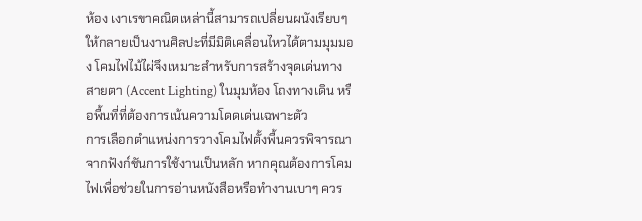ห้อง เงาเรขาคณิตเหล่านี้สามารถเปลี่ยนผนังเรียบๆ ให้กลายเป็นงานศิลปะที่มีมิติเคลื่อนไหวได้ตามมุมมอง โคมไฟไม้ไผ่จึงเหมาะสำหรับการสร้างจุดเด่นทางสายตา (Accent Lighting) ในมุมห้อง โถงทางเดิน หรือพื้นที่ที่ต้องการเน้นความโดดเด่นเฉพาะตัว
การเลือกตำแหน่งการวางโคมไฟตั้งพื้นควรพิจารณาจากฟังก์ชันการใช้งานเป็นหลัก หากคุณต้องการโคมไฟเพื่อช่วยในการอ่านหนังสือหรือทำงานเบาๆ ควร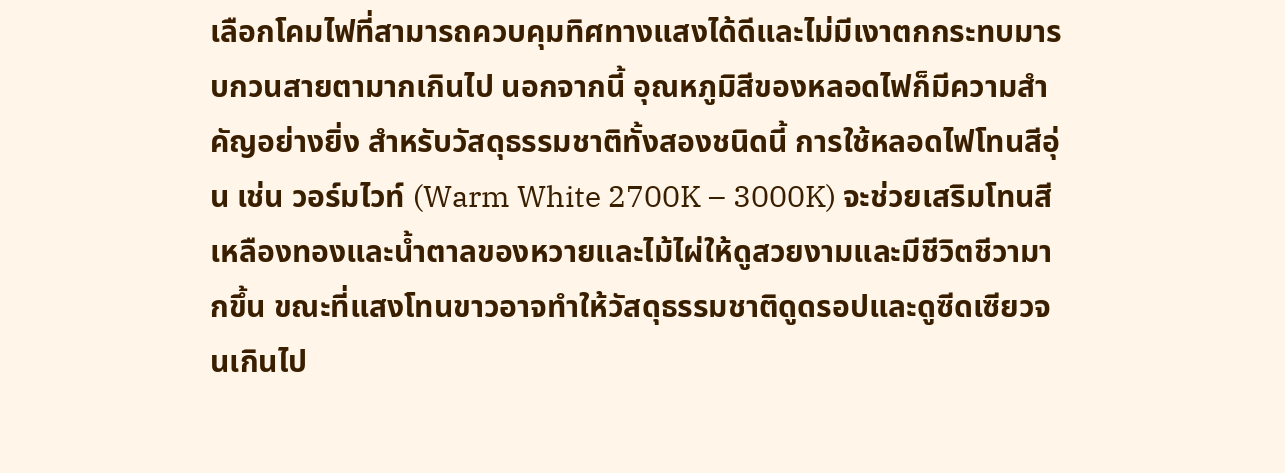เลือกโคมไฟที่สามารถควบคุมทิศทางแสงได้ดีและไม่มีเงาตกกระทบมารบกวนสายตามากเกินไป นอกจากนี้ อุณหภูมิสีของหลอดไฟก็มีความสำคัญอย่างยิ่ง สำหรับวัสดุธรรมชาติทั้งสองชนิดนี้ การใช้หลอดไฟโทนสีอุ่น เช่น วอร์มไวท์ (Warm White 2700K – 3000K) จะช่วยเสริมโทนสีเหลืองทองและน้ำตาลของหวายและไม้ไผ่ให้ดูสวยงามและมีชีวิตชีวามากขึ้น ขณะที่แสงโทนขาวอาจทำให้วัสดุธรรมชาติดูดรอปและดูซีดเซียวจนเกินไป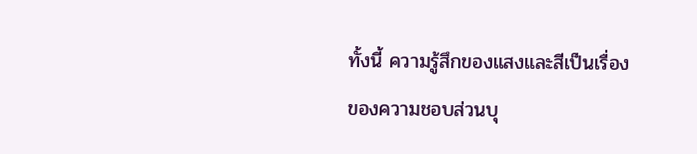ทั้งนี้ ความรู้สึกของแสงและสีเป็นเรื่องของความชอบส่วนบุ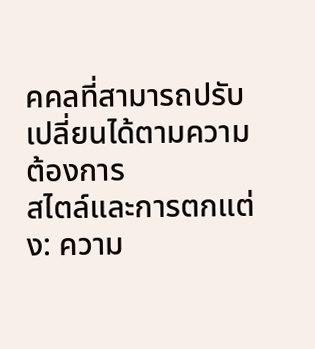คคลที่สามารถปรับเปลี่ยนได้ตามความต้องการ
สไตล์และการตกแต่ง: ความ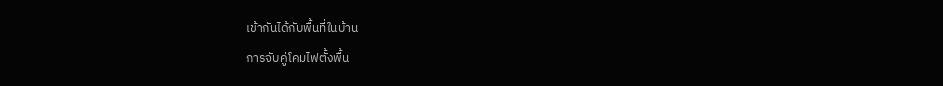เข้ากันได้กับพื้นที่ในบ้าน
การจับคู่โคมไฟตั้งพื้น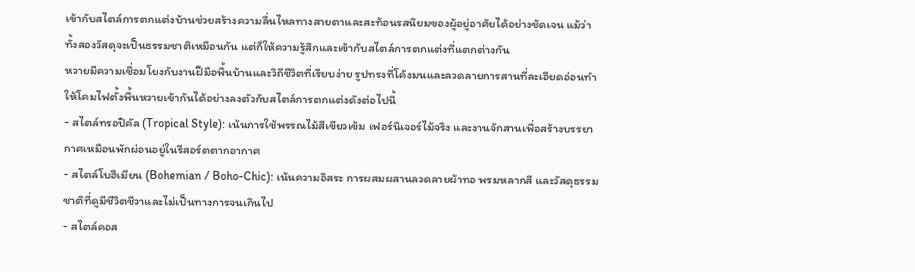เข้ากับสไตล์การตกแต่งบ้านช่วยสร้างความลื่นไหลทางสายตาและสะท้อนรสนิยมของผู้อยู่อาศัยได้อย่างชัดเจน แม้ว่าทั้งสองวัสดุจะเป็นธรรมชาติเหมือนกัน แต่ก็ให้ความรู้สึกและเข้ากับสไตล์การตกแต่งที่แตกต่างกัน
หวายมีความเชื่อมโยงกับงานฝีมือพื้นบ้านและวิถีชีวิตที่เรียบง่าย รูปทรงที่โค้งมนและลวดลายการสานที่ละเอียดอ่อนทำให้โคมไฟตั้งพื้นหวายเข้ากันได้อย่างลงตัวกับสไตล์การตกแต่งดังต่อไปนี้
- สไตล์ทรอปิคัล (Tropical Style): เน้นการใช้พรรณไม้สีเขียวเข้ม เฟอร์นิเจอร์ไม้จริง และงานจักสานเพื่อสร้างบรรยากาศเหมือนพักผ่อนอยู่ในรีสอร์ตตากอากาศ
- สไตล์โบฮีเมียน (Bohemian / Boho-Chic): เน้นความอิสระ การผสมผสานลวดลายผ้าทอ พรมหลากสี และวัสดุธรรมชาติที่ดูมีชีวิตชีวาและไม่เป็นทางการจนเกินไป
- สไตล์คอส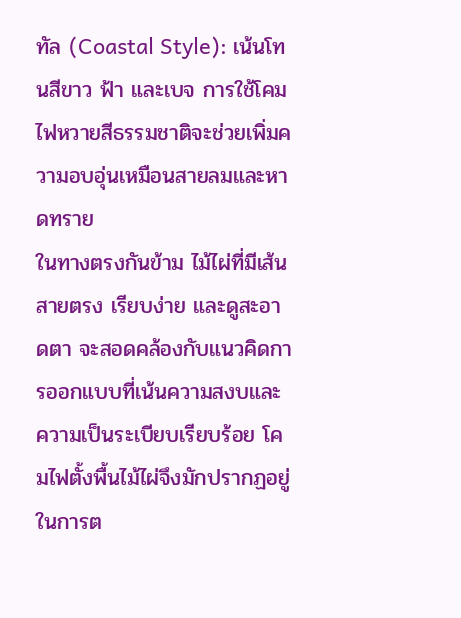ทัล (Coastal Style): เน้นโทนสีขาว ฟ้า และเบจ การใช้โคมไฟหวายสีธรรมชาติจะช่วยเพิ่มความอบอุ่นเหมือนสายลมและหาดทราย
ในทางตรงกันข้าม ไม้ไผ่ที่มีเส้นสายตรง เรียบง่าย และดูสะอาดตา จะสอดคล้องกับแนวคิดการออกแบบที่เน้นความสงบและความเป็นระเบียบเรียบร้อย โคมไฟตั้งพื้นไม้ไผ่จึงมักปรากฏอยู่ในการต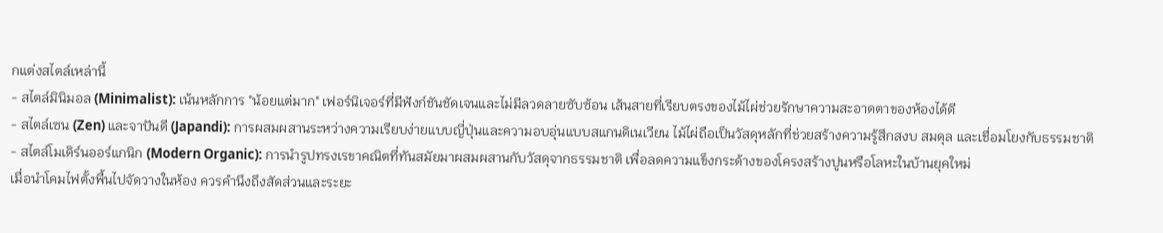กแต่งสไตล์เหล่านี้
- สไตล์มินิมอล (Minimalist): เน้นหลักการ "น้อยแต่มาก" เฟอร์นิเจอร์ที่มีฟังก์ชันชัดเจนและไม่มีลวดลายซับซ้อน เส้นสายที่เรียบตรงของไม้ไผ่ช่วยรักษาความสะอาดตาของห้องได้ดี
- สไตล์เซน (Zen) และจาปันดี (Japandi): การผสมผสานระหว่างความเรียบง่ายแบบญี่ปุ่นและความอบอุ่นแบบสแกนดิเนเวียน ไม้ไผ่ถือเป็นวัสดุหลักที่ช่วยสร้างความรู้สึกสงบ สมดุล และเชื่อมโยงกับธรรมชาติ
- สไตล์โมเดิร์นออร์แกนิก (Modern Organic): การนำรูปทรงเรขาคณิตที่ทันสมัยมาผสมผสานกับวัสดุจากธรรมชาติ เพื่อลดความแข็งกระด้างของโครงสร้างปูนหรือโลหะในบ้านยุคใหม่
เมื่อนำโคมไฟตั้งพื้นไปจัดวางในห้อง ควรคำนึงถึงสัดส่วนและระยะ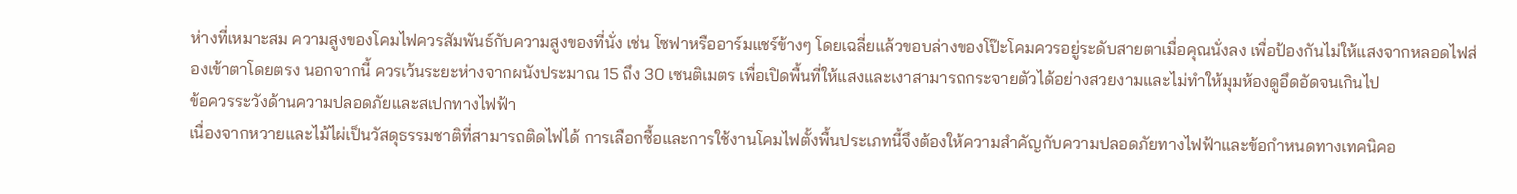ห่างที่เหมาะสม ความสูงของโคมไฟควรสัมพันธ์กับความสูงของที่นั่ง เช่น โซฟาหรืออาร์มแชร์ข้างๆ โดยเฉลี่ยแล้วขอบล่างของโป๊ะโคมควรอยู่ระดับสายตาเมื่อคุณนั่งลง เพื่อป้องกันไม่ให้แสงจากหลอดไฟส่องเข้าตาโดยตรง นอกจากนี้ ควรเว้นระยะห่างจากผนังประมาณ 15 ถึง 30 เซนติเมตร เพื่อเปิดพื้นที่ให้แสงและเงาสามารถกระจายตัวได้อย่างสวยงามและไม่ทำให้มุมห้องดูอึดอัดจนเกินไป
ข้อควรระวังด้านความปลอดภัยและสเปกทางไฟฟ้า
เนื่องจากหวายและไม้ไผ่เป็นวัสดุธรรมชาติที่สามารถติดไฟได้ การเลือกซื้อและการใช้งานโคมไฟตั้งพื้นประเภทนี้จึงต้องให้ความสำคัญกับความปลอดภัยทางไฟฟ้าและข้อกำหนดทางเทคนิคอ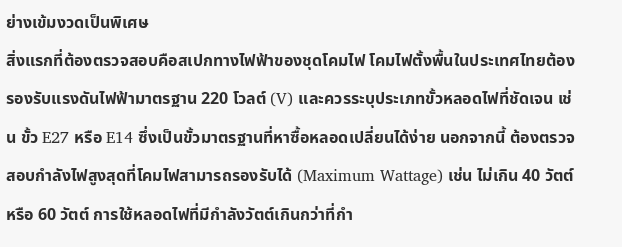ย่างเข้มงวดเป็นพิเศษ
สิ่งแรกที่ต้องตรวจสอบคือสเปกทางไฟฟ้าของชุดโคมไฟ โคมไฟตั้งพื้นในประเทศไทยต้องรองรับแรงดันไฟฟ้ามาตรฐาน 220 โวลต์ (V) และควรระบุประเภทขั้วหลอดไฟที่ชัดเจน เช่น ขั้ว E27 หรือ E14 ซึ่งเป็นขั้วมาตรฐานที่หาซื้อหลอดเปลี่ยนได้ง่าย นอกจากนี้ ต้องตรวจสอบกำลังไฟสูงสุดที่โคมไฟสามารถรองรับได้ (Maximum Wattage) เช่น ไม่เกิน 40 วัตต์ หรือ 60 วัตต์ การใช้หลอดไฟที่มีกำลังวัตต์เกินกว่าที่กำ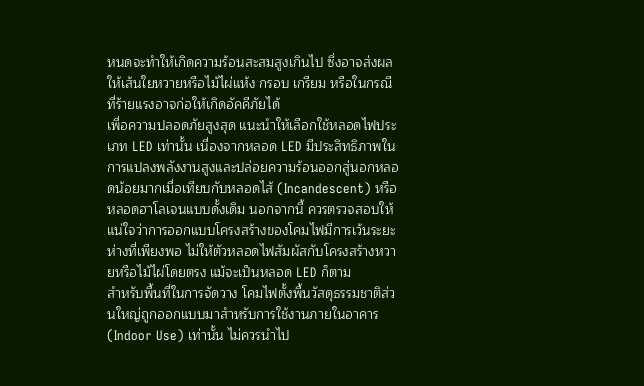หนดจะทำให้เกิดความร้อนสะสมสูงเกินไป ซึ่งอาจส่งผลให้เส้นใยหวายหรือไม้ไผ่แห้ง กรอบ เกรียม หรือในกรณีที่ร้ายแรงอาจก่อให้เกิดอัคคีภัยได้
เพื่อความปลอดภัยสูงสุด แนะนำให้เลือกใช้หลอดไฟประเภท LED เท่านั้น เนื่องจากหลอด LED มีประสิทธิภาพในการแปลงพลังงานสูงและปล่อยความร้อนออกสู่นอกหลอดน้อยมากเมื่อเทียบกับหลอดไส้ (Incandescent) หรือหลอดฮาโลเจนแบบดั้งเดิม นอกจากนี้ ควรตรวจสอบให้แน่ใจว่าการออกแบบโครงสร้างของโคมไฟมีการเว้นระยะห่างที่เพียงพอ ไม่ให้ตัวหลอดไฟสัมผัสกับโครงสร้างหวายหรือไม้ไผ่โดยตรง แม้จะเป็นหลอด LED ก็ตาม
สำหรับพื้นที่ในการจัดวาง โคมไฟตั้งพื้นวัสดุธรรมชาติส่วนใหญ่ถูกออกแบบมาสำหรับการใช้งานภายในอาคาร (Indoor Use) เท่านั้น ไม่ควรนำไป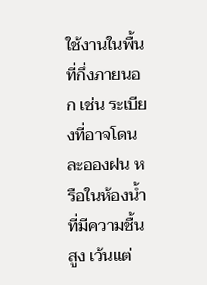ใช้งานในพื้นที่กึ่งภายนอก เช่น ระเบียงที่อาจโดนละอองฝน หรือในห้องน้ำที่มีความชื้นสูง เว้นแต่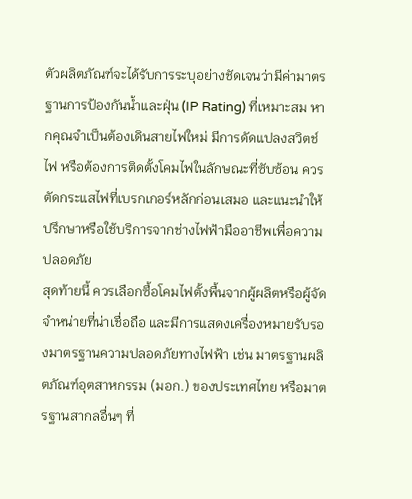ตัวผลิตภัณฑ์จะได้รับการระบุอย่างชัดเจนว่ามีค่ามาตรฐานการป้องกันน้ำและฝุ่น (IP Rating) ที่เหมาะสม หากคุณจำเป็นต้องเดินสายไฟใหม่ มีการดัดแปลงสวิตช์ไฟ หรือต้องการติดตั้งโคมไฟในลักษณะที่ซับซ้อน ควรตัดกระแสไฟที่เบรกเกอร์หลักก่อนเสมอ และแนะนำให้ปรึกษาหรือใช้บริการจากช่างไฟฟ้ามืออาชีพเพื่อความปลอดภัย
สุดท้ายนี้ ควรเลือกซื้อโคมไฟตั้งพื้นจากผู้ผลิตหรือผู้จัดจำหน่ายที่น่าเชื่อถือ และมีการแสดงเครื่องหมายรับรองมาตรฐานความปลอดภัยทางไฟฟ้า เช่น มาตรฐานผลิตภัณฑ์อุตสาหกรรม (มอก.) ของประเทศไทย หรือมาตรฐานสากลอื่นๆ ที่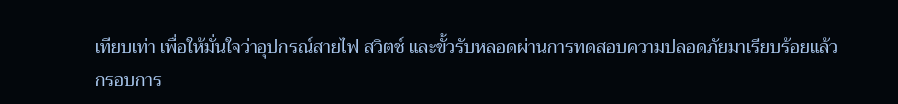เทียบเท่า เพื่อให้มั่นใจว่าอุปกรณ์สายไฟ สวิตช์ และขั้วรับหลอดผ่านการทดสอบความปลอดภัยมาเรียบร้อยแล้ว
กรอบการ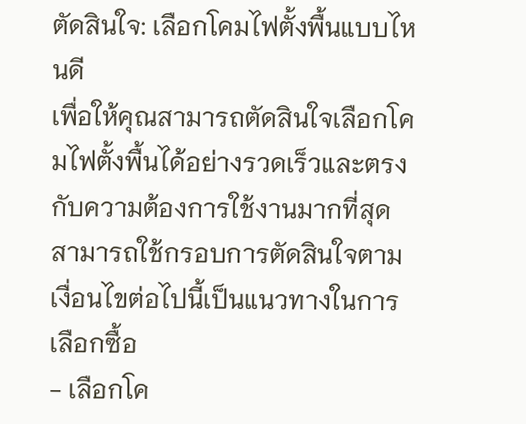ตัดสินใจ: เลือกโคมไฟตั้งพื้นแบบไหนดี
เพื่อให้คุณสามารถตัดสินใจเลือกโคมไฟตั้งพื้นได้อย่างรวดเร็วและตรงกับความต้องการใช้งานมากที่สุด สามารถใช้กรอบการตัดสินใจตามเงื่อนไขต่อไปนี้เป็นแนวทางในการเลือกซื้อ
- เลือกโค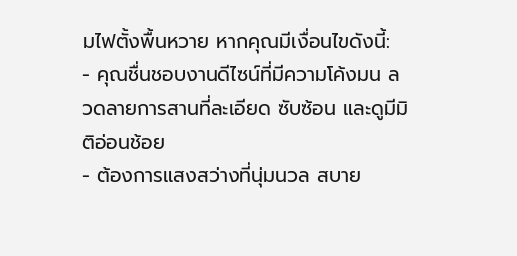มไฟตั้งพื้นหวาย หากคุณมีเงื่อนไขดังนี้:
- คุณชื่นชอบงานดีไซน์ที่มีความโค้งมน ลวดลายการสานที่ละเอียด ซับซ้อน และดูมีมิติอ่อนช้อย
- ต้องการแสงสว่างที่นุ่มนวล สบาย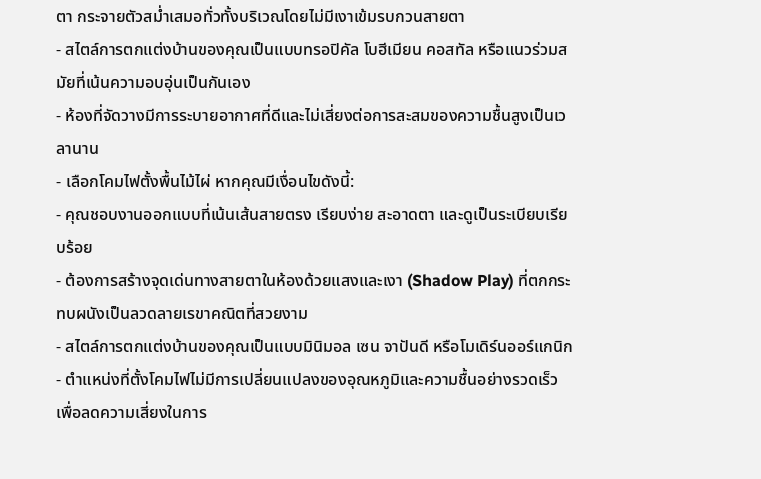ตา กระจายตัวสม่ำเสมอทั่วทั้งบริเวณโดยไม่มีเงาเข้มรบกวนสายตา
- สไตล์การตกแต่งบ้านของคุณเป็นแบบทรอปิคัล โบฮีเมียน คอสทัล หรือแนวร่วมสมัยที่เน้นความอบอุ่นเป็นกันเอง
- ห้องที่จัดวางมีการระบายอากาศที่ดีและไม่เสี่ยงต่อการสะสมของความชื้นสูงเป็นเวลานาน
- เลือกโคมไฟตั้งพื้นไม้ไผ่ หากคุณมีเงื่อนไขดังนี้:
- คุณชอบงานออกแบบที่เน้นเส้นสายตรง เรียบง่าย สะอาดตา และดูเป็นระเบียบเรียบร้อย
- ต้องการสร้างจุดเด่นทางสายตาในห้องด้วยแสงและเงา (Shadow Play) ที่ตกกระทบผนังเป็นลวดลายเรขาคณิตที่สวยงาม
- สไตล์การตกแต่งบ้านของคุณเป็นแบบมินิมอล เซน จาปันดี หรือโมเดิร์นออร์แกนิก
- ตำแหน่งที่ตั้งโคมไฟไม่มีการเปลี่ยนแปลงของอุณหภูมิและความชื้นอย่างรวดเร็ว เพื่อลดความเสี่ยงในการ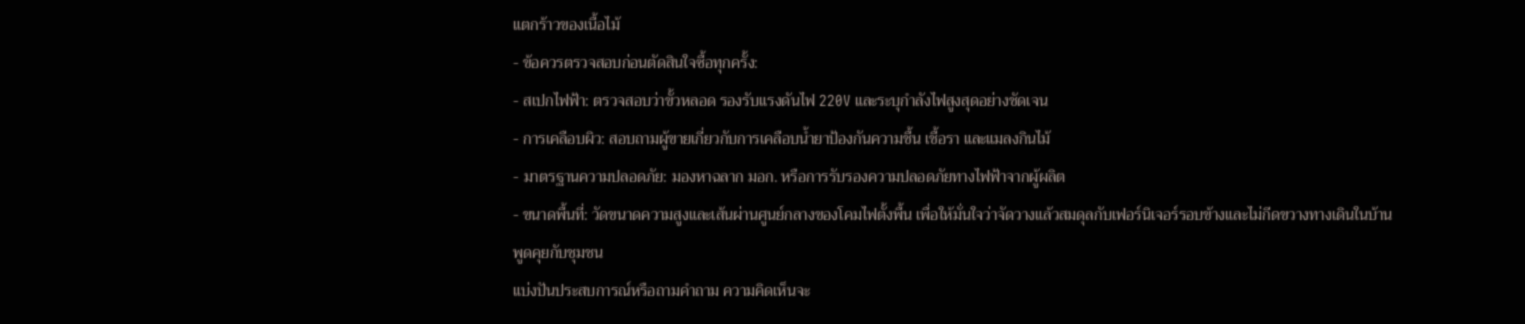แตกร้าวของเนื้อไม้
- ข้อควรตรวจสอบก่อนตัดสินใจซื้อทุกครั้ง:
- สเปกไฟฟ้า: ตรวจสอบว่าขั้วหลอด รองรับแรงดันไฟ 220V และระบุกำลังไฟสูงสุดอย่างชัดเจน
- การเคลือบผิว: สอบถามผู้ขายเกี่ยวกับการเคลือบน้ำยาป้องกันความชื้น เชื้อรา และแมลงกินไม้
- มาตรฐานความปลอดภัย: มองหาฉลาก มอก. หรือการรับรองความปลอดภัยทางไฟฟ้าจากผู้ผลิต
- ขนาดพื้นที่: วัดขนาดความสูงและเส้นผ่านศูนย์กลางของโคมไฟตั้งพื้น เพื่อให้มั่นใจว่าจัดวางแล้วสมดุลกับเฟอร์นิเจอร์รอบข้างและไม่กีดขวางทางเดินในบ้าน
พูดคุยกับชุมชน
แบ่งปันประสบการณ์หรือถามคำถาม ความคิดเห็นจะ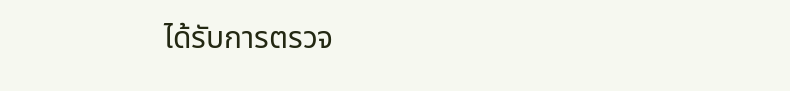ได้รับการตรวจ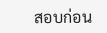สอบก่อน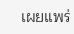เผยแพร่